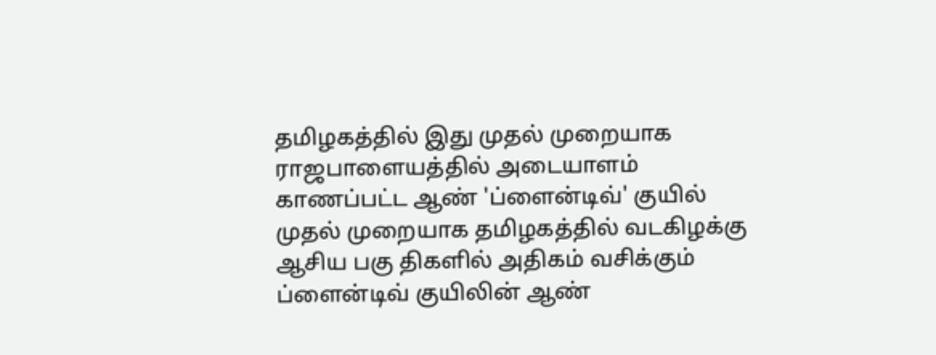தமிழகத்தில் இது முதல் முறையாக ராஜபாளையத்தில் அடையாளம் காணப்பட்ட ஆண் 'ப்ளைன்டிவ்' குயில்
முதல் முறையாக தமிழகத்தில் வடகிழக்கு ஆசிய பகு திகளில் அதிகம் வசிக்கும் ப்ளைன்டிவ் குயிலின் ஆண்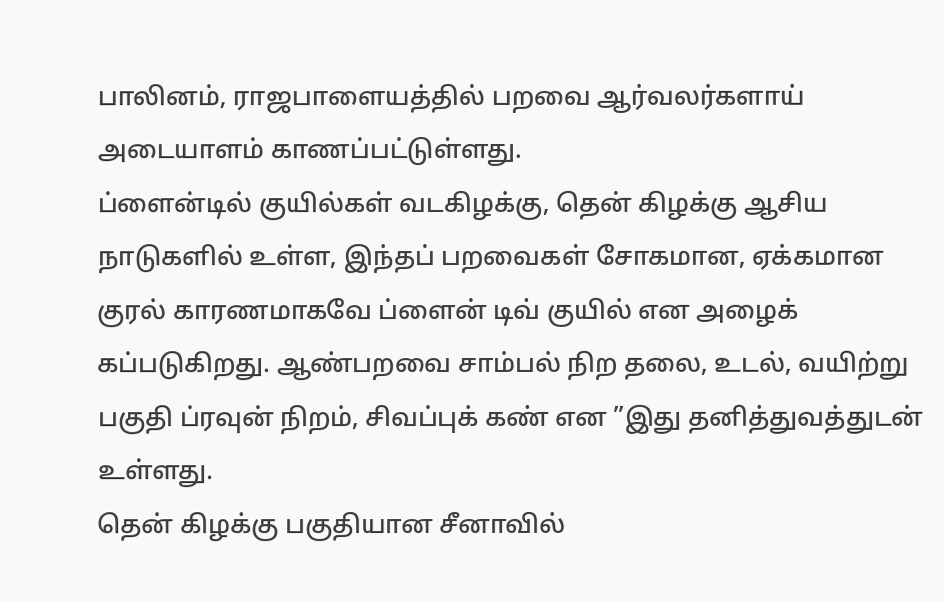பாலினம், ராஜபாளையத்தில் பறவை ஆர்வலர்களாய் அடையாளம் காணப்பட்டுள்ளது.
ப்ளைன்டில் குயில்கள் வடகிழக்கு, தென் கிழக்கு ஆசிய நாடுகளில் உள்ள, இந்தப் பறவைகள் சோகமான, ஏக்கமான குரல் காரணமாகவே ப்ளைன் டிவ் குயில் என அழைக் கப்படுகிறது. ஆண்பறவை சாம்பல் நிற தலை, உடல், வயிற்று பகுதி ப்ரவுன் நிறம், சிவப்புக் கண் என ”இது தனித்துவத்துடன் உள்ளது.
தென் கிழக்கு பகுதியான சீனாவில்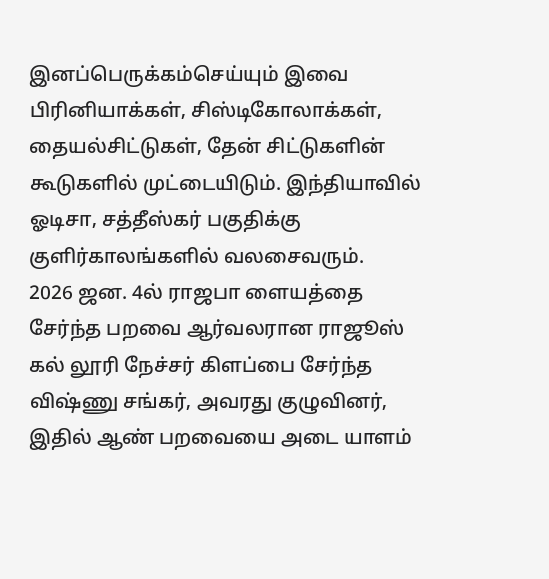இனப்பெருக்கம்செய்யும் இவை பிரினியாக்கள், சிஸ்டிகோலாக்கள், தையல்சிட்டுகள், தேன் சிட்டுகளின் கூடுகளில் முட்டையிடும். இந்தியாவில் ஓடிசா, சத்தீஸ்கர் பகுதிக்கு குளிர்காலங்களில் வலசைவரும்.
2026 ஜன. 4ல் ராஜபா ளையத்தை சேர்ந்த பறவை ஆர்வலரான ராஜூஸ் கல் லூரி நேச்சர் கிளப்பை சேர்ந்த விஷ்ணு சங்கர், அவரது குழுவினர், இதில் ஆண் பறவையை அடை யாளம்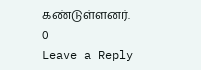கண்டுள்ளனர்.
0
Leave a Reply